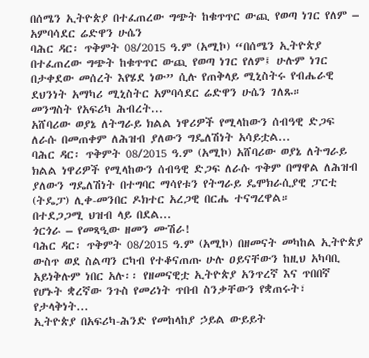በሰሜን ኢትዮጵያ በተፈጠረው ግጭት ከቁጥጥር ውጪ የወጣ ነገር የለም – አምባሳደር ሬድዋን ሁሴን
ባሕር ዳር፡ ጥቅምት 08/2015 ዓ.ም (አሚኮ) “በሰሜን ኢትዮጵያ በተፈጠረው ግጭት ከቁጥጥር ውጪ የወጣ ነገር የለም፤ ሁሉም ነገር በታቀደው መሰረት እየሄደ ነው” ሲሉ የጠቅላይ ሚኒስትሩ የብሔራዊ ደህንነት አማካሪ ሚኒስትር አምባሳደር ሬድዋን ሁሴን ገለጹ።
መንግስት የአፍሪካ ሕብረት...
አሸባሪው ወያኔ ለትግራይ ክልል ነዋሪዎች የሚላከውን ሰብዓዊ ድጋፍ ለራሱ በመጠቀም ለሕዝብ ያለውን ግዴለሽነት አሳይቷል...
ባሕር ዳር፡ ጥቅምት 08/2015 ዓ.ም (አሚኮ) አሸባሪው ወያኔ ለትግራይ ክልል ነዋሪዎች የሚላከውን ሰብዓዊ ድጋፍ ለራሱ ጥቅም በማዋል ለሕዝብ ያለውን ግዴለሽነት በተግባር ማሳየቱን የትግራይ ዴሞክራሲያዊ ፓርቲ (ትዴፓ) ሊቀ-መንበር ዶክተር አረጋዊ በርሔ ተናግረዋል።
በተደጋጋሚ ህዝብ ላይ በደል...
ጎርጎራ – የመጻዒው ዘመን ሙሽራ!
ባሕር ዳር፡ ጥቅምት 08/2015 ዓ.ም (አሚኮ) በዘመናት መካከል ኢትዮጵያ ውስጥ ወደ ስልጣን ርካብ የተቆናጠጡ ሁሉ ዐይናቸውን ከዚህ አካባቢ አይነቅሉም ነበር አሉ፡፡ የዘመናዊቷ ኢትዮጵያ አንጥረኛ እና ጥበበኛ የሆኑት ቋረኛው ንጉስ የመሪነት ጥበብ ስንቃቸውን የቋጠሩት፣ የታላቅነት...
ኢትዮጵያ በአፍሪካ-ሕንድ የመከላከያ ኃይል ውይይት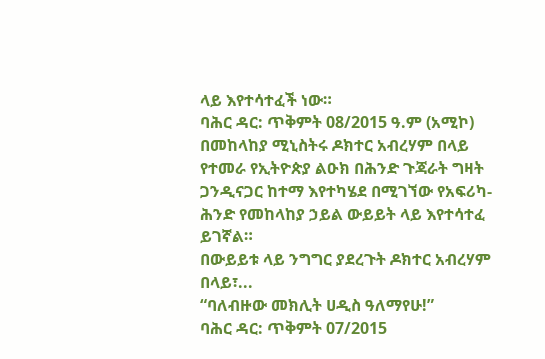ላይ እየተሳተፈች ነው።
ባሕር ዳር: ጥቅምት 08/2015 ዓ.ም (አሚኮ) በመከላከያ ሚኒስትሩ ዶክተር አብረሃም በላይ የተመራ የኢትዮጵያ ልዑክ በሕንድ ጉጃራት ግዛት ጋንዲናጋር ከተማ እየተካሄደ በሚገኘው የአፍሪካ-ሕንድ የመከላከያ ኃይል ውይይት ላይ እየተሳተፈ ይገኛል።
በውይይቱ ላይ ንግግር ያደረጉት ዶክተር አብረሃም በላይ፣...
“ባለብዙው መክሊት ሀዲስ ዓለማየሁ!”
ባሕር ዳር: ጥቅምት 07/2015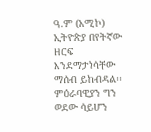ዓ.ም (አሚኮ) ኢትዮጵያ በየትኛው ዘርፍ እንደማታነሳቸው ማሰብ ይከብዳል፡፡ ምዕራባዊያን ግን ወደው ሳይሆን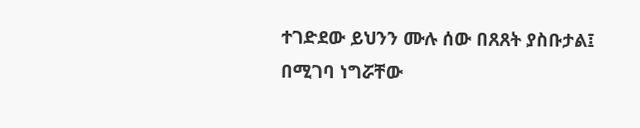ተገድደው ይህንን ሙሉ ሰው በጸጸት ያስቡታል፤ በሚገባ ነግሯቸው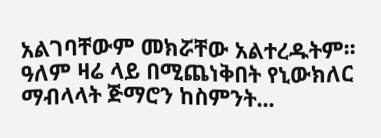አልገባቸውም መክሯቸው አልተረዱትም፡፡
ዓለም ዛሬ ላይ በሚጨነቅበት የኒውክለር ማብላላት ጅማሮን ከስምንት...